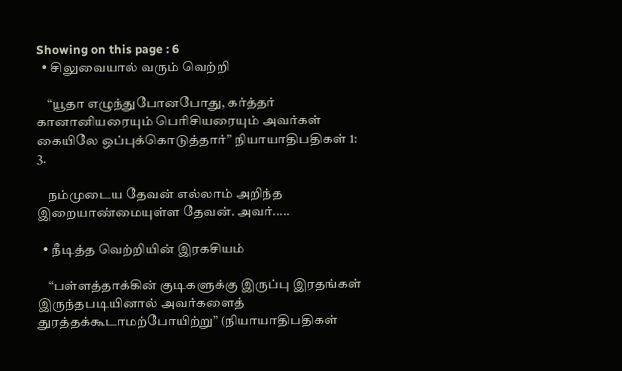Showing on this page : 6
  • சிலுவையால் வரும் வெற்றி

    “யூதா எழுந்துபோனபோது, கர்த்தர் கானானியரையும் பெரிசியரையும் அவர்கள் கையிலே ஒப்புக்கொடுத்தார்” நியாயாதிபதிகள் 1: 3.

    நம்முடைய தேவன் எல்லாம் அறிந்த இறையாண்மையுள்ள தேவன். அவர்.....

  • நீடித்த வெற்றியின் இரகசியம்

    “பள்ளத்தாக்கின் குடிகளுக்கு இருப்பு இரதங்கள் இருந்தபடியினால் அவர்களைத் துரத்தக்கூடாமற்போயிற்று” (நியாயாதிபதிகள்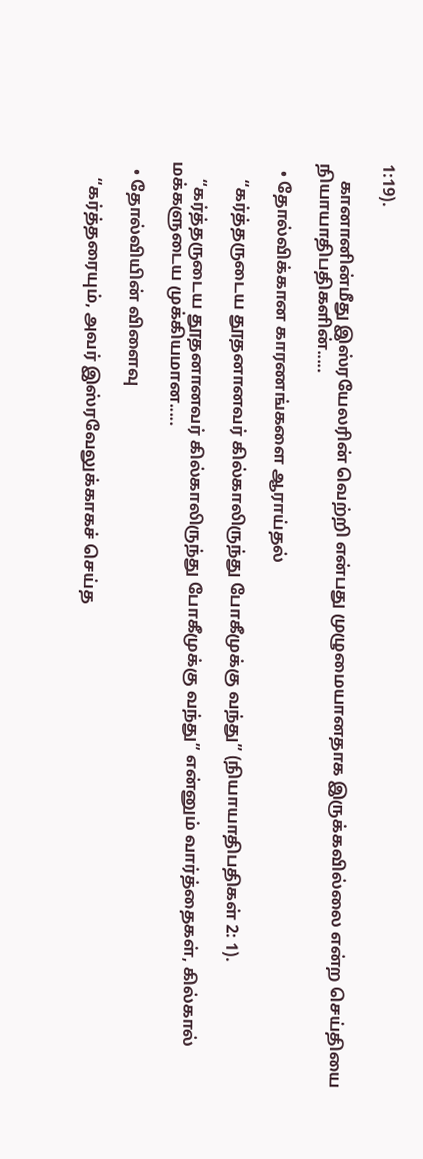1:19).

    கானானின்மீது இஸ்ரயேலரின் வெற்றி என்பது முழுமையானதாக இருக்கவில்லை என்ற செய்தியை நியாயாதிபதிகளின்.....

  • தோல்விக்கான காரணங்களை ஆராய்தல்

    “கர்த்தருடைய தூதனானவர் கில்காலிருந்து போகீமுக்கு வந்து” (நியாயாதிபதிகள் 2: 1).

    “கர்த்தருடைய தூதனானவர் கில்காலிருந்து போகீமுக்கு வந்து” என்னும் வார்த்தைகள், கில்கால் மக்களுடைய முக்கியமான.....

  • தோல்வியின் விளைவு

    “கர்த்தரையும், அவர் இஸ்ரவேலுக்காகச் செய்த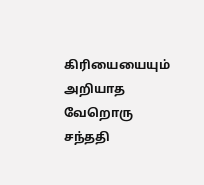கிரியையையும் அறியாத வேறொரு சந்ததி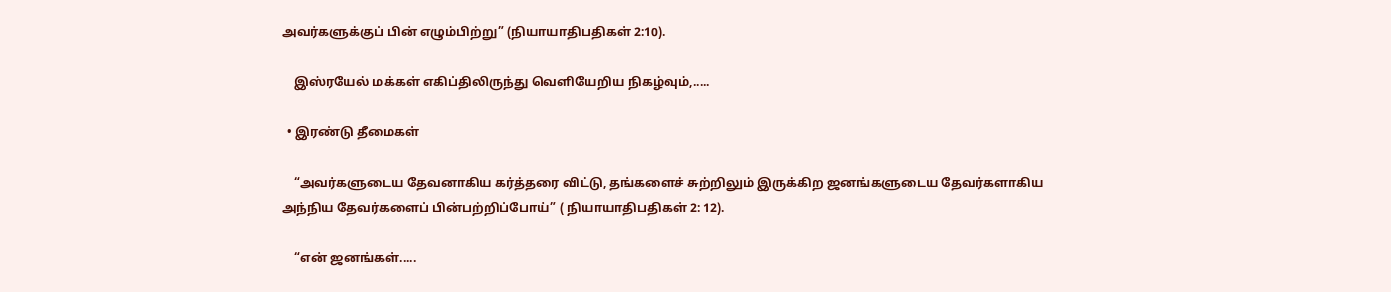அவர்களுக்குப் பின் எழும்பிற்று” (நியாயாதிபதிகள் 2:10).

    இஸ்ரயேல் மக்கள் எகிப்திலிருந்து வெளியேறிய நிகழ்வும்,.....

  • இரண்டு தீமைகள்

    “அவர்களுடைய தேவனாகிய கர்த்தரை விட்டு, தங்களைச் சுற்றிலும் இருக்கிற ஜனங்களுடைய தேவர்களாகிய அந்நிய தேவர்களைப் பின்பற்றிப்போய்” ( நியாயாதிபதிகள் 2: 12).

    “என் ஜனங்கள்.....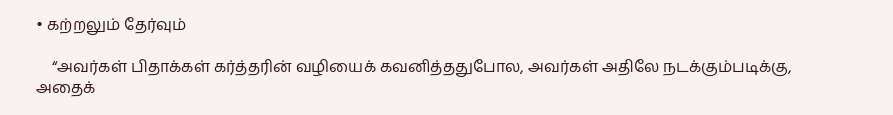• கற்றலும் தேர்வும்

    “அவர்கள் பிதாக்கள் கர்த்தரின் வழியைக் கவனித்ததுபோல, அவர்கள் அதிலே நடக்கும்படிக்கு, அதைக்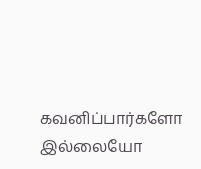கவனிப்பார்களோ இல்லையோ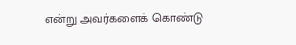என்று அவர்களைக் கொண்டு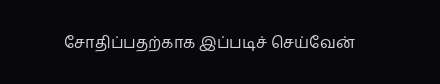சோதிப்பதற்காக இப்படிச் செய்வேன்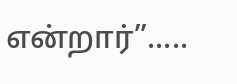என்றார்”.....